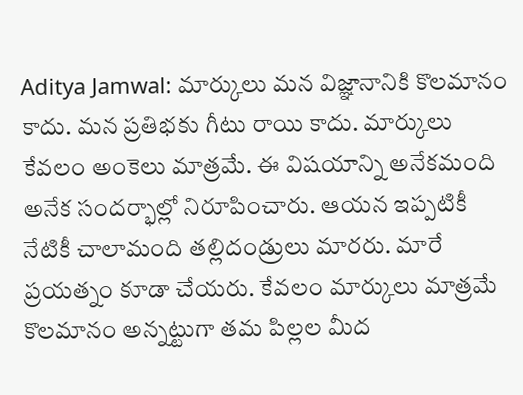Aditya Jamwal: మార్కులు మన విజ్ఞానానికి కొలమానం కాదు. మన ప్రతిభకు గీటు రాయి కాదు. మార్కులు కేవలం అంకెలు మాత్రమే. ఈ విషయాన్ని అనేకమంది అనేక సందర్భాల్లో నిరూపించారు. ఆయన ఇప్పటికీ నేటికీ చాలామంది తల్లిదండ్రులు మారరు. మారే ప్రయత్నం కూడా చేయరు. కేవలం మార్కులు మాత్రమే కొలమానం అన్నట్టుగా తమ పిల్లల మీద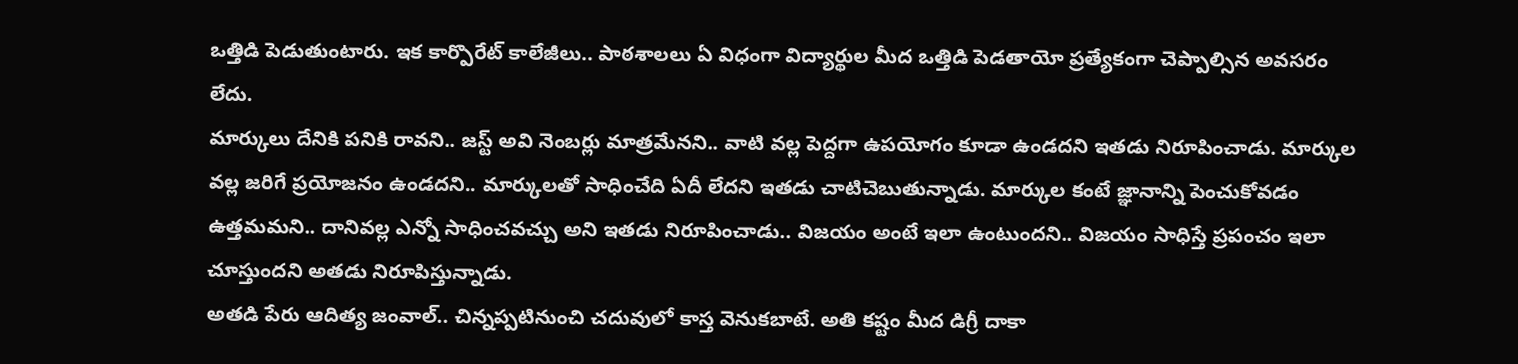ఒత్తిడి పెడుతుంటారు. ఇక కార్పొరేట్ కాలేజీలు.. పాఠశాలలు ఏ విధంగా విద్యార్థుల మీద ఒత్తిడి పెడతాయో ప్రత్యేకంగా చెప్పాల్సిన అవసరం లేదు.
మార్కులు దేనికి పనికి రావని.. జస్ట్ అవి నెంబర్లు మాత్రమేనని.. వాటి వల్ల పెద్దగా ఉపయోగం కూడా ఉండదని ఇతడు నిరూపించాడు. మార్కుల వల్ల జరిగే ప్రయోజనం ఉండదని.. మార్కులతో సాధించేది ఏదీ లేదని ఇతడు చాటిచెబుతున్నాడు. మార్కుల కంటే జ్ఞానాన్ని పెంచుకోవడం ఉత్తమమని.. దానివల్ల ఎన్నో సాధించవచ్చు అని ఇతడు నిరూపించాడు.. విజయం అంటే ఇలా ఉంటుందని.. విజయం సాధిస్తే ప్రపంచం ఇలా చూస్తుందని అతడు నిరూపిస్తున్నాడు.
అతడి పేరు ఆదిత్య జంవాల్.. చిన్నప్పటినుంచి చదువులో కాస్త వెనుకబాటే. అతి కష్టం మీద డిగ్రీ దాకా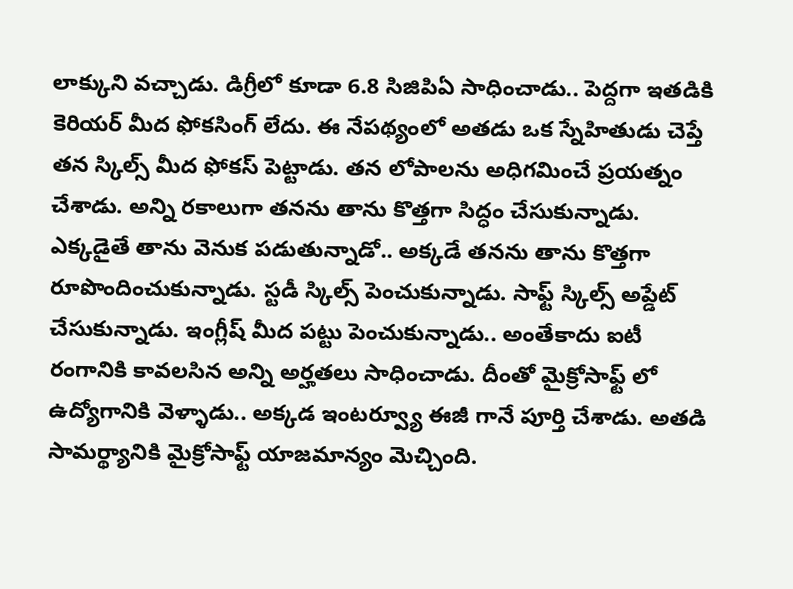లాక్కుని వచ్చాడు. డిగ్రీలో కూడా 6.8 సిజిపిఏ సాధించాడు.. పెద్దగా ఇతడికి కెరియర్ మీద ఫోకసింగ్ లేదు. ఈ నేపథ్యంలో అతడు ఒక స్నేహితుడు చెప్తే తన స్కిల్స్ మీద ఫోకస్ పెట్టాడు. తన లోపాలను అధిగమించే ప్రయత్నం చేశాడు. అన్ని రకాలుగా తనను తాను కొత్తగా సిద్ధం చేసుకున్నాడు. ఎక్కడైతే తాను వెనుక పడుతున్నాడో.. అక్కడే తనను తాను కొత్తగా రూపొందించుకున్నాడు. స్టడీ స్కిల్స్ పెంచుకున్నాడు. సాఫ్ట్ స్కిల్స్ అప్డేట్ చేసుకున్నాడు. ఇంగ్లీష్ మీద పట్టు పెంచుకున్నాడు.. అంతేకాదు ఐటీ రంగానికి కావలసిన అన్ని అర్హతలు సాధించాడు. దీంతో మైక్రోసాఫ్ట్ లో ఉద్యోగానికి వెళ్ళాడు.. అక్కడ ఇంటర్వ్యూ ఈజీ గానే పూర్తి చేశాడు. అతడి సామర్థ్యానికి మైక్రోసాఫ్ట్ యాజమాన్యం మెచ్చింది.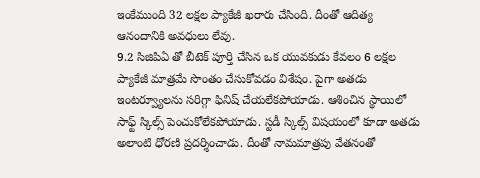ఇంకేముంది 32 లక్షల ప్యాకేజీ ఖరారు చేసింది. దీంతో ఆదిత్య ఆనందానికి అవధులు లేవు.
9.2 సిజిపిఏ తో బీటెక్ పూర్తి చేసిన ఒక యువకుడు కేవలం 6 లక్షల ప్యాకేజీ మాత్రమే సొంతం చేసుకోవడం విశేషం. పైగా అతడు ఇంటర్వ్యూలను సరిగ్గా ఫినిష్ చేయలేకపోయాడు. ఆశించిన స్థాయిలో సాఫ్ట్ స్కిల్స్ పెంచుకోలేకపోయాడు. స్టడీ స్కిల్స్ విషయంలో కూడా అతడు అలాంటి ధోరణి ప్రదర్శించాడు. దీంతో నామమాత్రపు వేతనంతో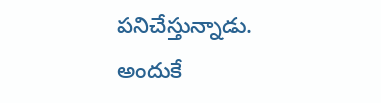పనిచేస్తున్నాడు. అందుకే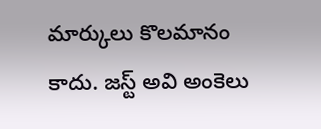మార్కులు కొలమానం కాదు. జస్ట్ అవి అంకెలు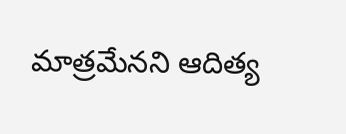మాత్రమేనని ఆదిత్య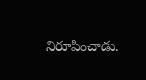నిరూపించాడు.